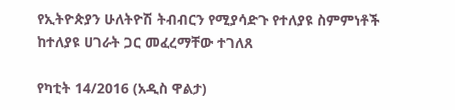የኢትዮጵያን ሁለትዮሽ ትብብርን የሚያሳድጉ የተለያዩ ስምምነቶች ከተለያዩ ሀገራት ጋር መፈረማቸው ተገለጸ

የካቲት 14/2016 (አዲስ ዋልታ)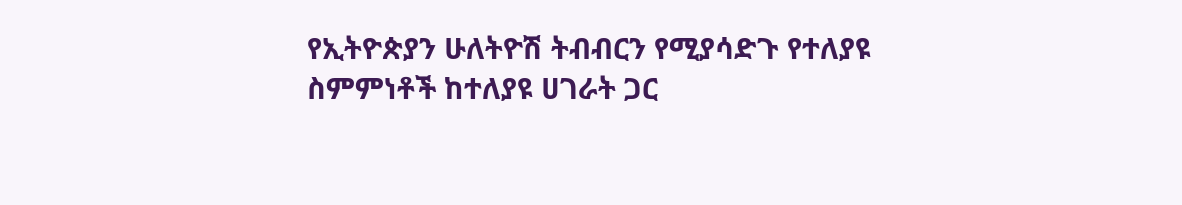የኢትዮጵያን ሁለትዮሽ ትብብርን የሚያሳድጉ የተለያዩ ስምምነቶች ከተለያዩ ሀገራት ጋር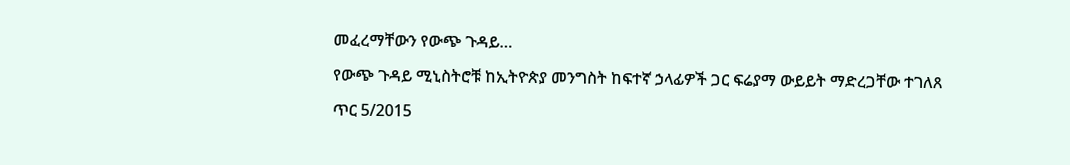መፈረማቸውን የውጭ ጉዳይ…

የውጭ ጉዳይ ሚኒስትሮቹ ከኢትዮጵያ መንግስት ከፍተኛ ኃላፊዎች ጋር ፍሬያማ ውይይት ማድረጋቸው ተገለጸ

ጥር 5/2015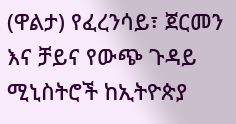(ዋልታ) የፈረንሳይ፣ ጀርመን እና ቻይና የውጭ ጉዳይ ሚኒስትሮች ከኢትዮጵያ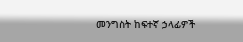መንግስት ከፍተኛ ኃላፊዎች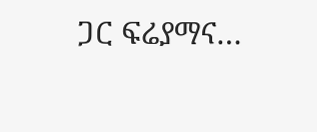ጋር ፍሬያማና…